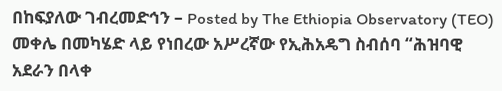በከፍያለው ገብረመድኅን – Posted by The Ethiopia Observatory (TEO)
መቀሌ በመካሄድ ላይ የነበረው አሥረኛው የኢሕአዴግ ስብሰባ “ሕዝባዊ አደራን በላቀ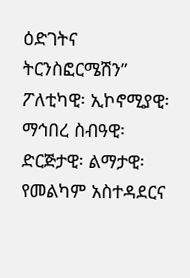ዕድገትና ትርንስፎርሜሽን” ፖለቲካዊ፡ ኢኮኖሚያዊ፡ ማኅበረ ስብዓዊ፡ ድርጅታዊ፡ ልማታዊ፡ የመልካም አስተዳደርና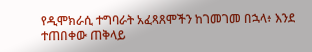የዲሞክራሲ ተግባራት አፈጻጸሞችን ከገመገመ በኋላ፥ እንደ ተጠበቀው ጠቅላይ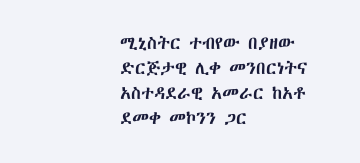ሚኒስትር ተብየው በያዘው ድርጅታዊ ሊቀ መንበርነትና አስተዳደራዊ አመራር ከአቶ ደመቀ መኮንን ጋር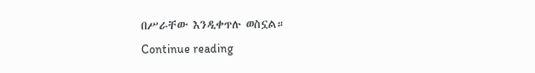በሥራቸው እንዲቀጥሉ ወስኗል።
Continue reading